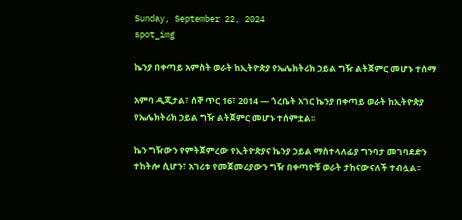Sunday, September 22, 2024
spot_img

ኬንያ በቀጣይ አምስት ወራት ከኢትዮጵያ የኤሌክትሪክ ኃይል ግዥ ልትጀምር መሆኑ ተሰማ

አምባ ዲጂታል፣ ሰኞ ጥር 16፣ 2014 ― ጎረቤት አገር ኬንያ በቀጣይ ወራት ከኢትዮጵያ የኤሌክትሪክ ኃይል ግዥ ልትጀምር መሆኑ ተሰምቷል፡፡

ኬን ግዥውን የምትጀምረው የኢትዮጵያና ኬንያ ኃይል ማስተላለፊያ ግንባታ መገባደድን ተከትሎ ሲሆን፣ አገሪቱ የመጀመሪያውን ግዥ በቀጣዮቹ ወራት ታከናውናለች ተብሏል፡፡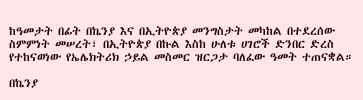ከዓመታት በፊት በኬንያ እና በኢትዮጵያ መንግስታት መካከል በተደረሰው ስምምነት መሠረት፣ በኢትዮጵያ በኩል እስከ ሁለቱ ሀገሮች ድንበር ድረስ የተከናወነው የኤሌክትሪክ ኃይል መስመር ዝርጋታ ባለፈው ዓመት ተጠናቋል።

በኬንያ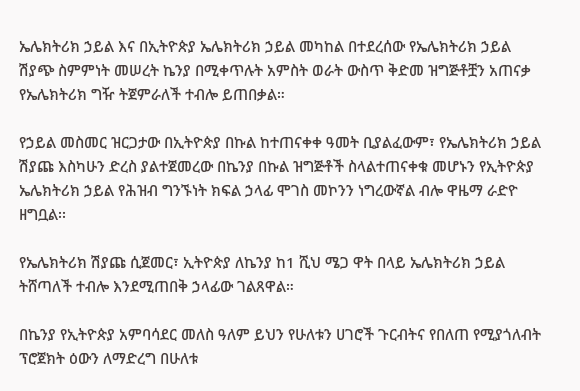ኤሌክትሪክ ኃይል እና በኢትዮጵያ ኤሌክትሪክ ኃይል መካከል በተደረሰው የኤሌክትሪክ ኃይል ሽያጭ ስምምነት መሠረት ኬንያ በሚቀጥሉት አምስት ወራት ውስጥ ቅድመ ዝግጅቶቿን አጠናቃ የኤሌክትሪክ ግዥ ትጀምራለች ተብሎ ይጠበቃል።

የኃይል መስመር ዝርጋታው በኢትዮጵያ በኩል ከተጠናቀቀ ዓመት ቢያልፈውም፣ የኤሌክትሪክ ኃይል ሽያጩ እስካሁን ድረስ ያልተጀመረው በኬንያ በኩል ዝግጅቶች ስላልተጠናቀቁ መሆኑን የኢትዮጵያ ኤሌክትሪክ ኃይል የሕዝብ ግንኙነት ክፍል ኃላፊ ሞገስ መኮንን ነግረውኛል ብሎ ዋዜማ ራድዮ ዘግቧል፡፡

የኤሌክትሪክ ሽያጩ ሲጀመር፣ ኢትዮጵያ ለኬንያ ከ1 ሺህ ሜጋ ዋት በላይ ኤሌክትሪክ ኃይል ትሸጣለች ተብሎ እንደሚጠበቅ ኃላፊው ገልጸዋል።

በኬንያ የኢትዮጵያ አምባሳደር መለስ ዓለም ይህን የሁለቱን ሀገሮች ጉርብትና የበለጠ የሚያጎለብት ፕሮጀክት ዕውን ለማድረግ በሁለቱ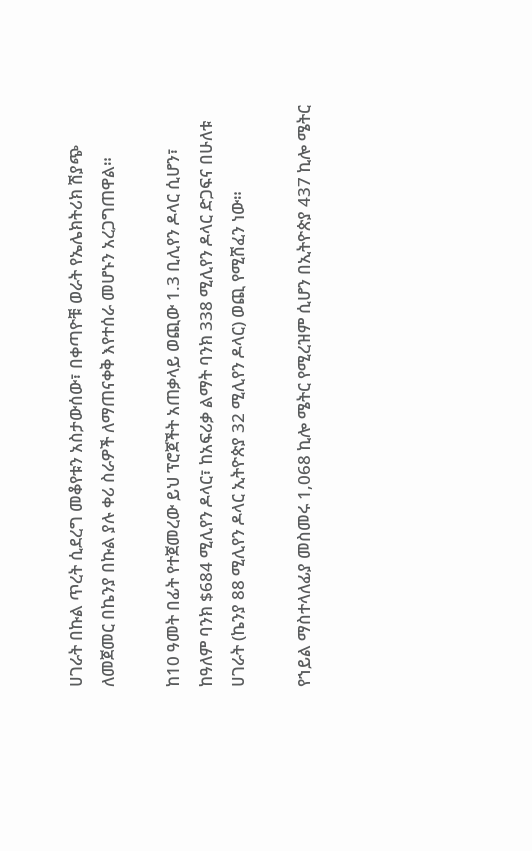ሀገራት በኩል ጥረት ሲደረግ መቆየቱን አስታውሰው፣ በቀጣዮቹ ወራት የኤሌክትሪክ ሽያጭ ለመጀመር በኬንያ በኩል ያሉ ቀሪ ስራዎች ለማጠናቀቅ እየተሰራ መሆኑን አረጋግጠዋል።

ከ10 ዓመት በፊት የተጀመረው ይህ ፕሮጀችት አጠቃላይ ወጪው 1.3 ቢሊየን ዶላር ሲሆን፣ ከዓለም ባንክ $684 ሚሊየን ዶላር፣ ከአፍሪቃ ልማት ባንክ 338 ሚሊየን ዶላር ድጋፍና በሁለቱ ሀገራት (ኬንያ 88 ሚሊየን ዶላር ኢትዮጵያ 32 ሚሊየን ዶላር) ወጪ የሚሸፈን ነው።

የኀይል ማስተላለፊያ መስመሩ 1,068 ኪሎ ሜትር የሚረዝም ሲሆን በኢትዮጵያ 437 ኪሎ ሜትር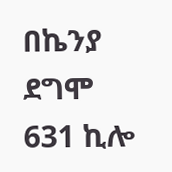በኬንያ ደግሞ 631 ኪሎ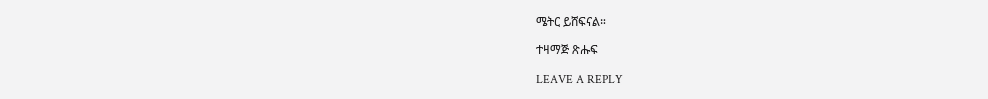ሜትር ይሸፍናል።

ተዛማጅ ጽሑፍ

LEAVE A REPLY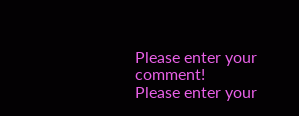Please enter your comment!
Please enter your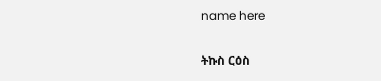name here

ትኩስ ርዕስ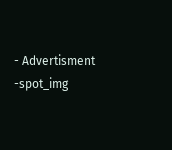- Advertisment -spot_img